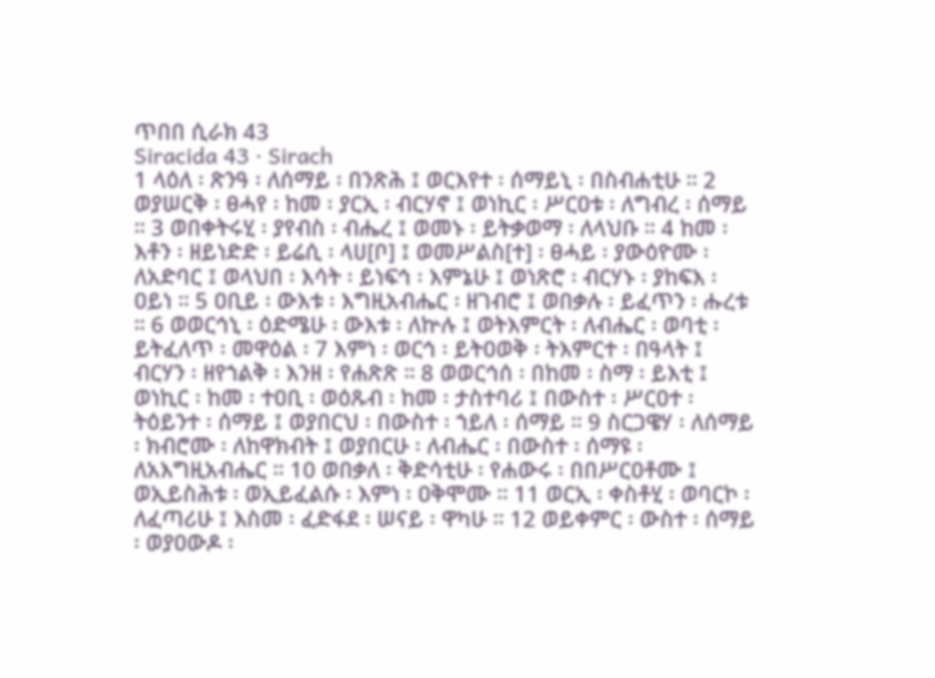ጥበበ ሲራክ 43
Siracida 43 · Sirach
1 ላዕለ ፡ ጽንዓ ፡ ለሰማይ ፡ በንጽሕ ፤ ወርእየተ ፡ ሰማይኒ ፡ በስብሐቲሁ ። 2 ወያሠርቅ ፡ ፀሓየ ፡ ከመ ፡ ያርኢ ፡ ብርሃኖ ፤ ወነኪር ፡ ሥርዐቱ ፡ ለግብረ ፡ ሰማይ ። 3 ወበቀትሩሂ ፡ ያየብስ ፡ ብሔረ ፤ ወመኑ ፡ ይትቃወማ ፡ ለላህቡ ። 4 ከመ ፡ እቶን ፡ ዘይነድድ ፡ ይሬሲ ፡ ላሀ[ቦ] ፤ ወመሥልስ[ተ] ፡ ፀሓይ ፡ ያውዕዮሙ ፡ ለአድባር ፤ ወላህበ ፡ እሳት ፡ ይነፍኅ ፡ እምኔሁ ፤ ወነጽሮ ፡ ብርሃኑ ፡ ያከፍእ ፡ ዐይነ ። 5 ዐቢይ ፡ ውእቱ ፡ እግዚአብሔር ፡ ዘገብሮ ፤ ወበቃሉ ፡ ይፈጥን ፡ ሑረቱ ። 6 ወወርኅኒ ፡ ዕድሜሁ ፡ ውእቱ ፡ ለኵሉ ፤ ወትእምርት ፡ ለብሔር ፡ ወባቲ ፡ ይትፈለጥ ፡ መዋዕል ፡ 7 እምነ ፡ ወርኅ ፡ ይትዐወቅ ፡ ትእምርተ ፡ በዓላት ፤ ብርሃን ፡ ዘየኀልቅ ፡ እንዘ ፡ የሐጽጽ ። 8 ወወርኅሰ ፡ በከመ ፡ ስማ ፡ ይእቲ ፤ ወነኪር ፡ ከመ ፡ ተዐቢ ፡ ወዕጹብ ፡ ከመ ፡ ታስተባሪ ፤ በውስተ ፡ ሥርዐተ ፡ ትዕይንተ ፡ ሰማይ ፤ ወያበርህ ፡ በውስተ ፡ ኀይለ ፡ ሰማይ ። 9 ስርጋዌሃ ፡ ለሰማይ ፡ ክብሮሙ ፡ ለከዋክብት ፤ ወያበርሁ ፡ ለብሔር ፡ በውስተ ፡ ሰማዩ ፡ ለአእግዚአብሔር ። 10 ወበቃለ ፡ ቅድሳቲሁ ፡ የሐውሩ ፡ በበሥርዐቶሙ ፤ ወኢይስሕቱ ፡ ወኢይፈልሱ ፡ እምነ ፡ ዐቅሞሙ ። 11 ወርኢ ፡ ቀስቶሂ ፡ ወባርኮ ፡ ለፈጣሪሁ ፤ እስመ ፡ ፈድፋደ ፡ ሠናይ ፡ ዋካሁ ። 12 ወይቀምር ፡ ውስተ ፡ ሰማይ ፡ ወያዐውዶ ፡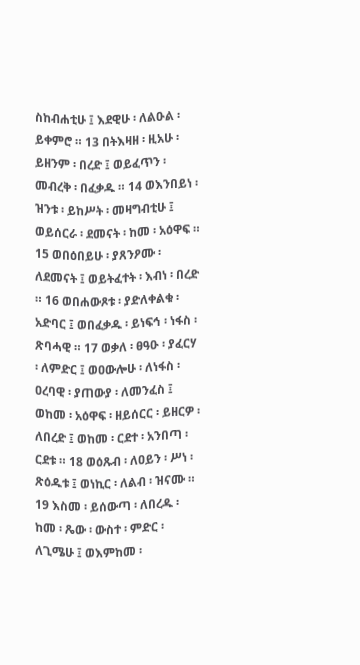ስከብሐቲሁ ፤ እደዊሁ ፡ ለልዑል ፡ ይቀምሮ ። 13 በትእዛዘ ፡ ዚአሁ ፡ ይዘንም ፡ በረድ ፤ ወይፈጥን ፡ መብረቅ ፡ በፈቃዱ ። 14 ወእንበይነ ፡ ዝንቱ ፡ ይከሥት ፡ መዛግብቲሁ ፤ ወይሰርራ ፡ ደመናት ፡ ከመ ፡ አዕዋፍ ። 15 ወበዕበይሁ ፡ ያጸንዖሙ ፡ ለደመናት ፤ ወይትፈተት ፡ እብነ ፡ በረድ ። 16 ወበሐውጾቱ ፡ ያድለቀልቁ ፡ አድባር ፤ ወበፈቃዱ ፡ ይነፍኅ ፡ ነፋስ ፡ ጽባሓዊ ። 17 ወቃለ ፡ ፀዓዑ ፡ ያፈርሃ ፡ ለምድር ፤ ወዐውሎሁ ፡ ለነፋስ ፡ ዐረባዊ ፡ ያጠውያ ፡ ለመንፈስ ፤ ወከመ ፡ አዕዋፍ ፡ ዘይሰርር ፡ ይዘርዎ ፡ ለበረድ ፤ ወከመ ፡ ርደተ ፡ አንበጣ ፡ ርደቱ ። 18 ወዕጹብ ፡ ለዐይን ፡ ሥነ ፡ ጽዕዱቱ ፤ ወነኪር ፡ ለልብ ፡ ዝናሙ ። 19 እስመ ፡ ይሰውጣ ፡ ለበረዱ ፡ ከመ ፡ ጼው ፡ ውስተ ፡ ምድር ፡ ለጊሜሁ ፤ ወእምከመ ፡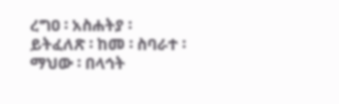ረግዐ ፡ አስሐትያ ፡ ይትፈለጽ ፡ ከመ ፡ ስባራተ ፡ ማህው ፡ በላኅት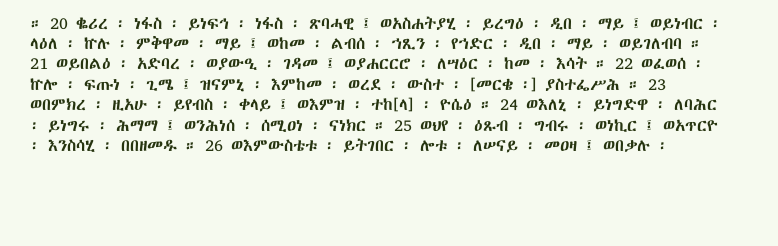። 20 ቈሪረ ፡ ነፋስ ፡ ይነፍኅ ፡ ነፋስ ፡ ጽባሓዊ ፤ ወአስሐትያሂ ፡ ይረግዕ ፡ ዲበ ፡ ማይ ፤ ወይነብር ፡ ላዕለ ፡ ኵሉ ፡ ምቅዋመ ፡ ማይ ፤ ወከመ ፡ ልብሰ ፡ ኀጺን ፡ የኀድር ፡ ዲበ ፡ ማይ ፡ ወይገለብባ ። 21 ወይበልዕ ፡ አድባረ ፡ ወያውዒ ፡ ገዳመ ፤ ወያሐርርሮ ፡ ለሣዕር ፡ ከመ ፡ እሳት ። 22 ወፈወሰ ፡ ኵሎ ፡ ፍጡነ ፡ ጊሜ ፤ ዝናምኒ ፡ እምከመ ፡ ወረደ ፡ ውስተ ፡ [መርቄ ፡] ያስተፌሥሕ ። 23 ወበምክረ ፡ ዚአሁ ፡ ይየብስ ፡ ቀላይ ፤ ወእምዝ ፡ ተከ[ላ] ፡ ዮሴዕ ። 24 ወእለኒ ፡ ይነግድዋ ፡ ለባሕር ፡ ይነግሩ ፡ ሕማማ ፤ ወንሕነሰ ፡ ሰሚዐነ ፡ ናነክር ። 25 ወህየ ፡ ዕጹብ ፡ ግብሩ ፡ ወነኪር ፤ ወአጥርዮ ፡ እንስሳሂ ፡ በበዘመዱ ። 26 ወእምውስቴቱ ፡ ይትገበር ፡ ሎቱ ፡ ለሠናይ ፡ መዐዛ ፤ ወበቃሉ ፡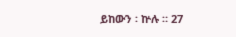ይከውን ፡ ኵሉ ። 27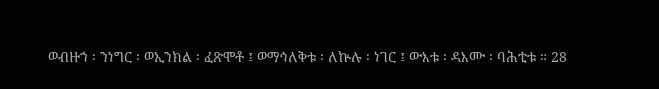ወብዙኀ ፡ ንነግር ፡ ወኢንክል ፡ ፈጽሞቶ ፤ ወማኅለቅቱ ፡ ለኵሉ ፡ ነገር ፤ ውእቱ ፡ ዳእሙ ፡ ባሕቲቱ ። 28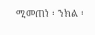ሚመጠነ ፡ ንክል ፡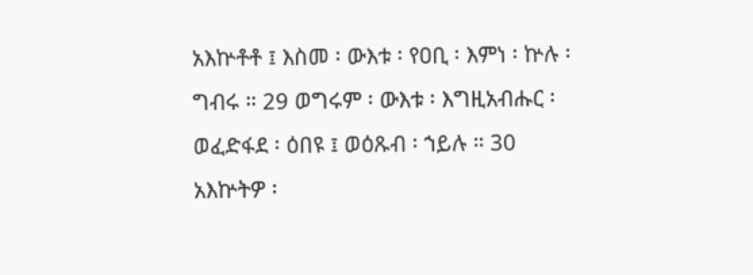አእኵቶቶ ፤ እስመ ፡ ውእቱ ፡ የዐቢ ፡ እምነ ፡ ኵሉ ፡ ግብሩ ። 29 ወግሩም ፡ ውእቱ ፡ እግዚአብሑር ፡ ወፈድፋደ ፡ ዕበዩ ፤ ወዕጹብ ፡ ኀይሉ ። 30 አእኵትዎ ፡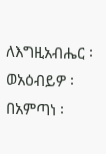ለእግዚአብሔር ፡ ወአዕብይዎ ፡ በአምጣነ ፡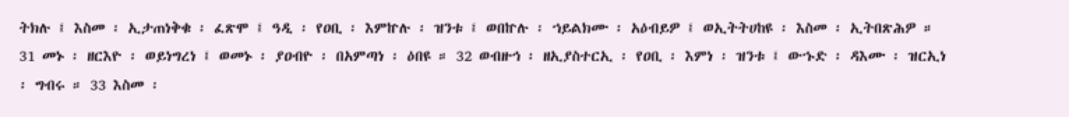ትክሉ ፤ እስመ ፡ ኢታጠነቅቁ ፡ ፈጽሞ ፤ ዓዲ ፡ የዐቢ ፡ እምኵሉ ፡ ዝንቱ ፤ ወበኵሉ ፡ ኀይልክሙ ፡ አዕብይዎ ፤ ወኢትትሀከዩ ፡ እስመ ፡ ኢትበጽሕዎ ። 31 መኑ ፡ ዘርእዮ ፡ ወይነግረነ ፤ ወመኑ ፡ ያዐብዮ ፡ በአምጣነ ፡ ዕበዩ ። 32 ወብዙኅ ፡ ዘኢያስተርኢ ፡ የዐቢ ፡ እምነ ፡ ዝንቱ ፤ ውኁድ ፡ ዳእሙ ፡ ዝርኢነ ፡ ግብሩ ። 33 እስመ ፡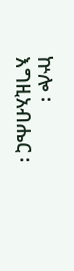ኵሎ ፡ እግዚአብሔር ፡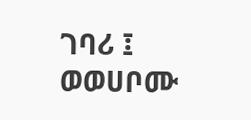ገባሪ ፤ ወወሀቦሙ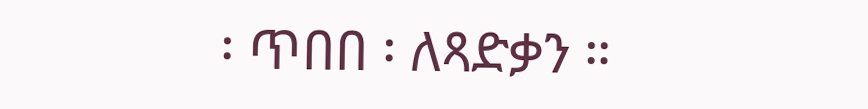፡ ጥበበ ፡ ለጻድቃን ።